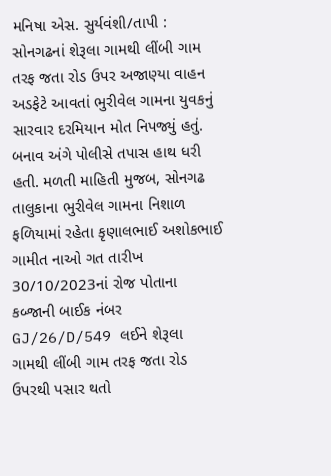મનિષા એસ. સુર્યવંશી/તાપી : સોનગઢનાં શેરૂલા ગામથી લીંબી ગામ તરફ જતા રોડ ઉપર અજાણ્યા વાહન અડફેટે આવતાં ભુરીવેલ ગામના યુવકનું સારવાર દરમિયાન મોત નિપજ્યું હતું. બનાવ અંગે પોલીસે તપાસ હાથ ધરી હતી. મળતી માહિતી મુજબ, સોનગઢ તાલુકાના ભુરીવેલ ગામના નિશાળ ફળિયામાં રહેતા કૃણાલભાઈ અશોકભાઈ ગામીત નાઓ ગત તારીખ 30/10/2023નાં રોજ પોતાના કબ્જાની બાઈક નંબર GJ/26/D/549 લઈને શેરૂલા ગામથી લીંબી ગામ તરફ જતા રોડ ઉપરથી પસાર થતો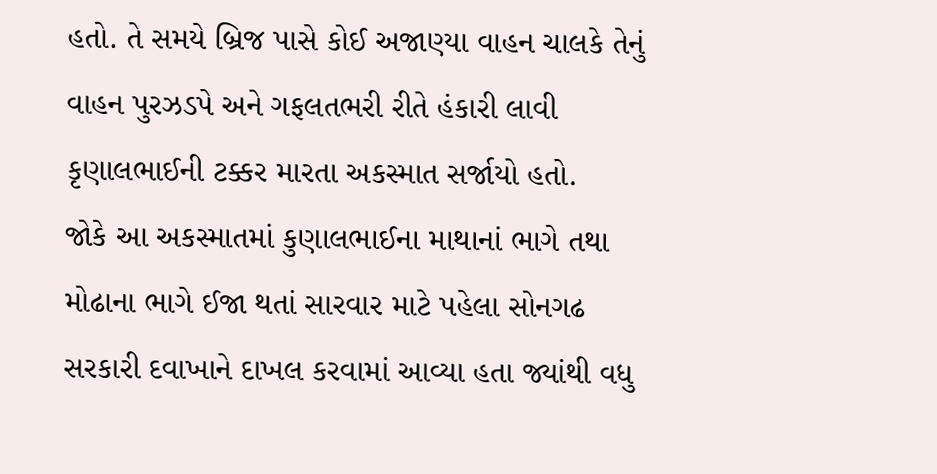હતો. તે સમયે બ્રિજ પાસે કોઈ અજાણ્યા વાહન ચાલકે તેનું વાહન પુરઝડપે અને ગફલતભરી રીતે હંકારી લાવી કૃણાલભાઈની ટક્કર મારતા અકસ્માત સર્જાયો હતો.
જોકે આ અકસ્માતમાં કુણાલભાઈના માથાનાં ભાગે તથા મોઢાના ભાગે ઈજા થતાં સારવાર માટે પહેલા સોનગઢ સરકારી દવાખાને દાખલ કરવામાં આવ્યા હતા જ્યાંથી વધુ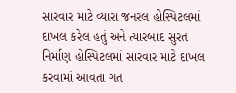સારવાર માટે વ્યારા જનરલ હોસ્પિટલમાં દાખલ કરેલ હતું અને ત્યારબાદ સુરત નિર્માણ હોસ્પિટલમાં સારવાર માટે દાખલ કરવામાં આવતા ગત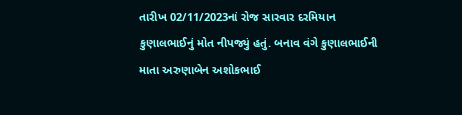તારીખ 02/11/2023નાં રોજ સારવાર દરમિયાન કુણાલભાઈનું મોત નીપજ્યું હતું. બનાવ વંગે કુણાલભાઈની માતા અરુણાબેન અશોકભાઈ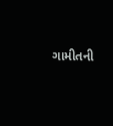ગામીતની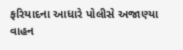ફરિયાદના આધારે પોલીસે અજાણ્યા વાહન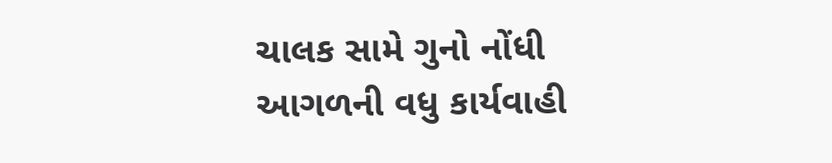ચાલક સામે ગુનો નોંધી આગળની વધુ કાર્યવાહી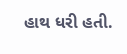હાથ ધરી હતી.